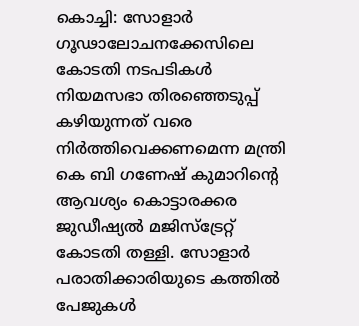കൊച്ചി: സോളാർ ഗൂഢാലോചനക്കേസിലെ കോടതി നടപടികൾ നിയമസഭാ തിരഞ്ഞെടുപ്പ് കഴിയുന്നത് വരെ നിർത്തിവെക്കണമെന്ന മന്ത്രി കെ ബി ഗണേഷ് കുമാറിന്റെ ആവശ്യം കൊട്ടാരക്കര ജുഡീഷ്യൽ മജിസ്ട്രേറ്റ് കോടതി തള്ളി. സോളാർ പരാതിക്കാരിയുടെ കത്തിൽ പേജുകൾ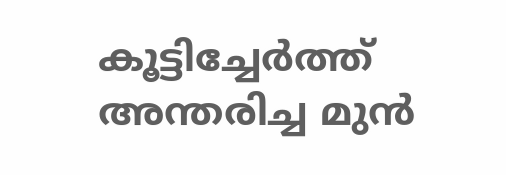കൂട്ടിച്ചേർത്ത് അന്തരിച്ച മുൻ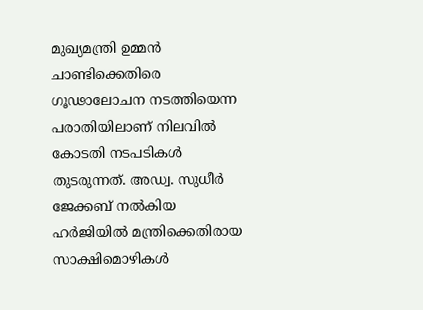മുഖ്യമന്ത്രി ഉമ്മൻ ചാണ്ടിക്കെതിരെ ഗൂഢാലോചന നടത്തിയെന്ന പരാതിയിലാണ് നിലവിൽ കോടതി നടപടികൾ തുടരുന്നത്. അഡ്വ. സുധീർ ജേക്കബ് നൽകിയ ഹർജിയിൽ മന്ത്രിക്കെതിരായ സാക്ഷിമൊഴികൾ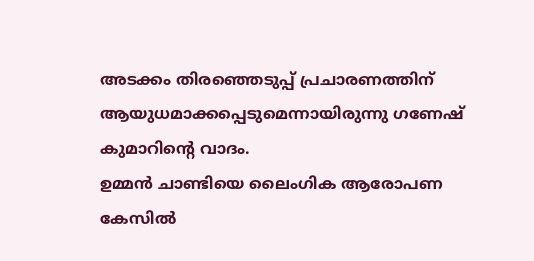അടക്കം തിരഞ്ഞെടുപ്പ് പ്രചാരണത്തിന് ആയുധമാക്കപ്പെടുമെന്നായിരുന്നു ഗണേഷ് കുമാറിന്റെ വാദം.
ഉമ്മൻ ചാണ്ടിയെ ലൈംഗിക ആരോപണ കേസിൽ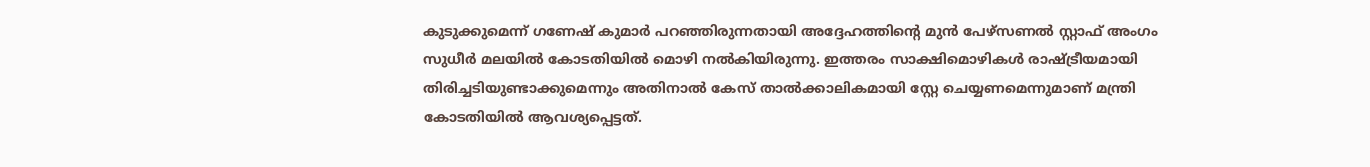കുടുക്കുമെന്ന് ഗണേഷ് കുമാർ പറഞ്ഞിരുന്നതായി അദ്ദേഹത്തിന്റെ മുൻ പേഴ്സണൽ സ്റ്റാഫ് അംഗം സുധീർ മലയിൽ കോടതിയിൽ മൊഴി നൽകിയിരുന്നു. ഇത്തരം സാക്ഷിമൊഴികൾ രാഷ്ട്രീയമായി തിരിച്ചടിയുണ്ടാക്കുമെന്നും അതിനാൽ കേസ് താൽക്കാലികമായി സ്റ്റേ ചെയ്യണമെന്നുമാണ് മന്ത്രി കോടതിയിൽ ആവശ്യപ്പെട്ടത്.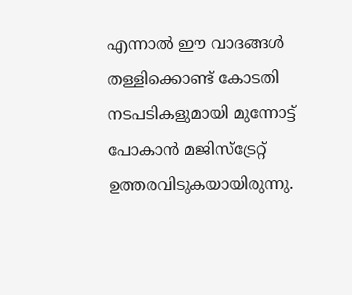എന്നാൽ ഈ വാദങ്ങൾ തള്ളിക്കൊണ്ട് കോടതി നടപടികളുമായി മുന്നോട്ട് പോകാൻ മജിസ്ട്രേറ്റ് ഉത്തരവിടുകയായിരുന്നു.